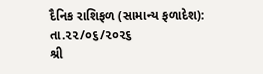દૈનિક રાશિફળ (સામાન્ય ફળાદેશ): તા.૨૨/૦૬/૨૦૨૬
શ્રી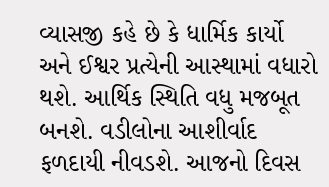વ્યાસજી કહે છે કે ધાર્મિક કાર્યો અને ઈશ્વર પ્રત્યેની આસ્થામાં વધારો થશે. આર્થિક સ્થિતિ વધુ મજબૂત બનશે. વડીલોના આશીર્વાદ ફળદાયી નીવડશે. આજનો દિવસ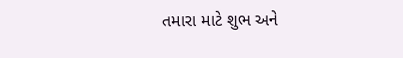તમારા માટે શુભ અને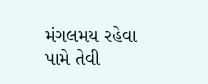મંગલમય રહેવા પામે તેવી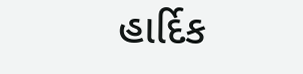હાર્દિક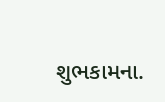શુભકામના.